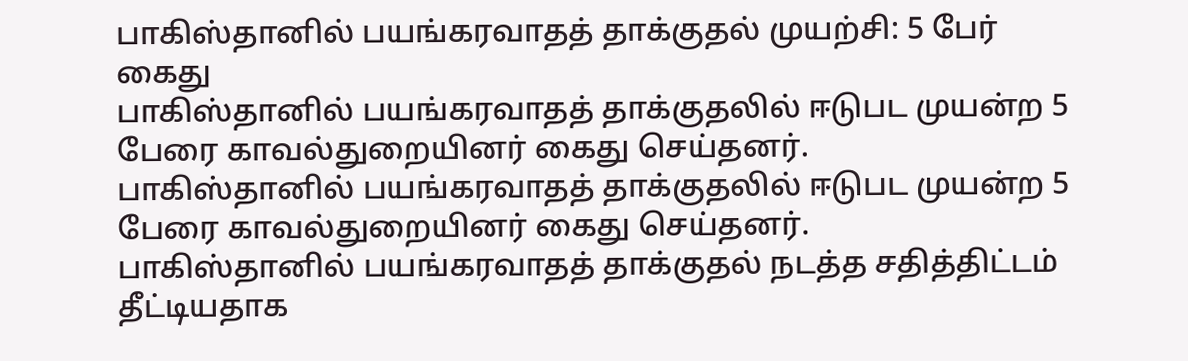பாகிஸ்தானில் பயங்கரவாதத் தாக்குதல் முயற்சி: 5 பேர் கைது
பாகிஸ்தானில் பயங்கரவாதத் தாக்குதலில் ஈடுபட முயன்ற 5 பேரை காவல்துறையினர் கைது செய்தனர்.
பாகிஸ்தானில் பயங்கரவாதத் தாக்குதலில் ஈடுபட முயன்ற 5 பேரை காவல்துறையினர் கைது செய்தனர்.
பாகிஸ்தானில் பயங்கரவாதத் தாக்குதல் நடத்த சதித்திட்டம் தீட்டியதாக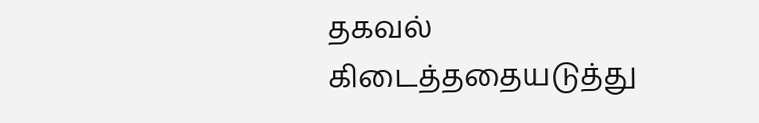தகவல் கிடைத்ததையடுத்து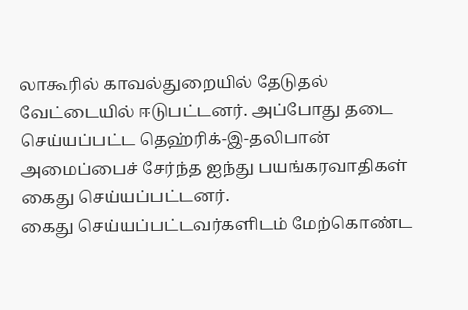லாகூரில் காவல்துறையில் தேடுதல் வேட்டையில் ஈடுபட்டனர். அப்போது தடை செய்யப்பட்ட தெஹ்ரிக்-இ-தலிபான் அமைப்பைச் சேர்ந்த ஐந்து பயங்கரவாதிகள் கைது செய்யப்பட்டனர்.
கைது செய்யப்பட்டவர்களிடம் மேற்கொண்ட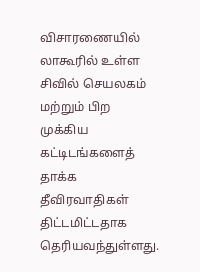விசாரணையில் லாகூரில் உள்ள சிவில் செயலகம் மற்றும் பிற முக்கிய கட்டிடங்களைத் தாக்க தீவிரவாதிகள் திட்டமிட்டதாக தெரியவந்துள்ளது.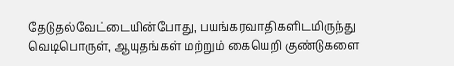தேடுதல்வேட்டையின்போது, பயங்கரவாதிகளிடமிருந்து வெடிபொருள், ஆயுதங்கள் மற்றும் கையெறி குண்டுகளை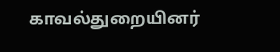காவல்துறையினர்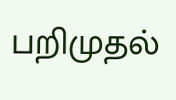பறிமுதல்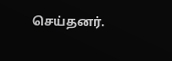செய்தனர்.